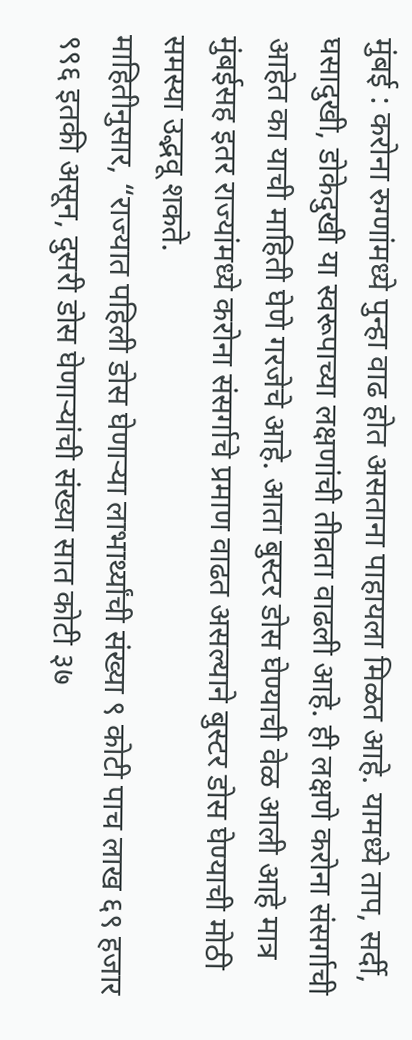मुंबई : करोना रुग्णांमध्ये पुन्हा वाढ होत असताना पाहायला मिळत आहे. यामध्ये ताप, सर्दी, घसादुखी, डोकेदुखी या स्वरूपाच्या लक्षणांची तीव्रता वाढली आहे. ही लक्षणे करोना संसर्गाची आहेत का याची माहिती घेणे गरजेचे आहे. आता बुस्टर डोस घेण्याची वेळ आली आहे मात्र मुंबईसह इतर राज्यांमध्ये करोना संसर्गाचे प्रमाण वाढत असल्याने बुस्टर डोस घेण्याची मोठी समस्या उद्भवू शकते.
माहितीनुसार, “राज्यात पहिली डोस घेणाऱ्या लाभार्थ्यांची संख्या ९ कोटी पाच लाख ६९ हजार ९९६ इतकी असून, दुसरी डोस घेणाऱ्यांची संख्या सात कोटी ३७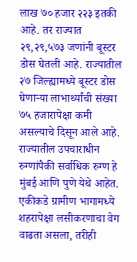लाख ७० हजार २२३ इतकी आहे. तर राज्यात २९,२९,५७३ जणांनी बूस्टर डोस घेतली आहे. राज्यातील २७ जिल्ह्यामध्ये बूस्टर डोस घेणाऱ्या लाभार्थ्यांची संख्या ७५ हजारापेक्षा कमी असल्याचे दिसून आले आहे. राज्यातील उपचाराधीन रुग्णांपैकी सर्वाधिक रुग्ण हे मुंबई आणि पुणे येथे आहेत. एकीकडे ग्रामीण भागामध्ये शहरापेक्षा लसीकरणाचा वेग वाढता असला, तरीही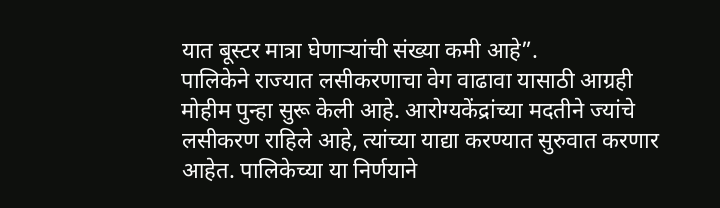यात बूस्टर मात्रा घेणाऱ्यांची संख्या कमी आहे”.
पालिकेने राज्यात लसीकरणाचा वेग वाढावा यासाठी आग्रही मोहीम पुन्हा सुरू केली आहे. आरोग्यकेंद्रांच्या मदतीने ज्यांचे लसीकरण राहिले आहे, त्यांच्या याद्या करण्यात सुरुवात करणार आहेत. पालिकेच्या या निर्णयाने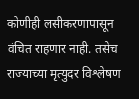कोणीही लसीकरणापासून वंचित राहणार नाही. तसेच राज्याच्या मृत्युदर विश्लेषण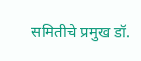समितीचे प्रमुख डॉ.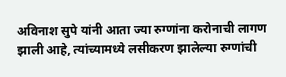अविनाश सुपे यांनी आता ज्या रुग्णांना करोनाची लागण झाली आहे, त्यांच्यामध्ये लसीकरण झालेल्या रुग्णांची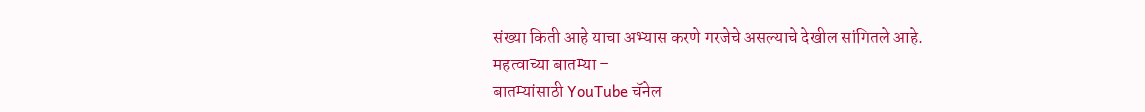संख्या किती आहे याचा अभ्यास करणे गरजेचे असल्याचे देखील सांगितले आहे.
महत्वाच्या बातम्या –
बातम्यांसाठी YouTube चॅनेल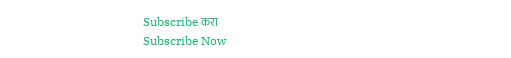Subscribe करा
Subscribe Now